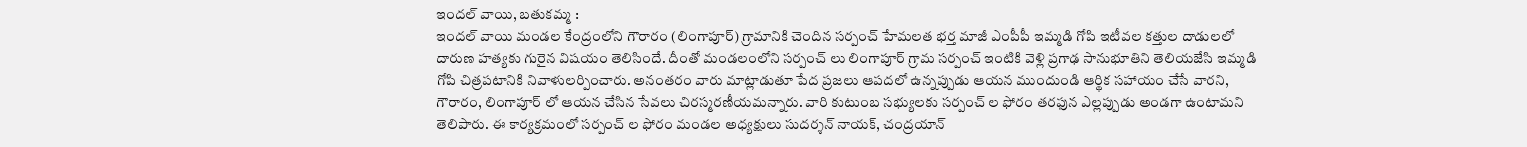ఇందల్ వాయి, బతుకమ్మ :
ఇందల్ వాయి మండల కేంద్రంలోని గౌరారం (లింగాపూర్) గ్రామానికి చెందిన సర్పంచ్ హేమలత భర్త మాజీ ఎంపీపీ ఇమ్మడి గోపి ఇటీవల కత్తుల దాడులలో దారుణ హత్యకు గురైన విషయం తెలిసిందే. దీంతో మండలంలోని సర్పంచ్ లు లింగాపూర్ గ్రామ సర్పంచ్ ఇంటికి వెళ్లి ప్రగాఢ సానుభూతిని తెలియజేసి ఇమ్మడి గోపి చిత్రపటానికి నివాళులర్పించారు. అనంతరం వారు మాట్లాడుతూ పేద ప్రజలు ఆపదలో ఉన్నప్పుడు ఆయన ముందుండి ఆర్థిక సహాయం చేసే వారని, గౌరారం, లింగాపూర్ లో ఆయన చేసిన సేవలు చిరస్మరణీయమన్నారు. వారి కుటుంబ సభ్యులకు సర్పంచ్ ల ఫోరం తరఫున ఎల్లప్పుడు అండగా ఉంటామని తెలిపారు. ఈ కార్యక్రమంలో సర్పంచ్ ల ఫోరం మండల అధ్యక్షులు సుదర్శన్ నాయక్, చంద్రయాన్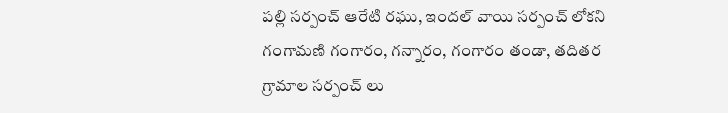పల్లి సర్పంచ్ ఆరేటి రఘు, ఇందల్ వాయి సర్పంచ్ లోకని గంగామణి గంగారం, గన్నారం, గంగారం తండా, తదితర గ్రామాల సర్పంచ్ లు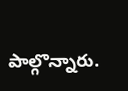పాల్గొన్నారు.